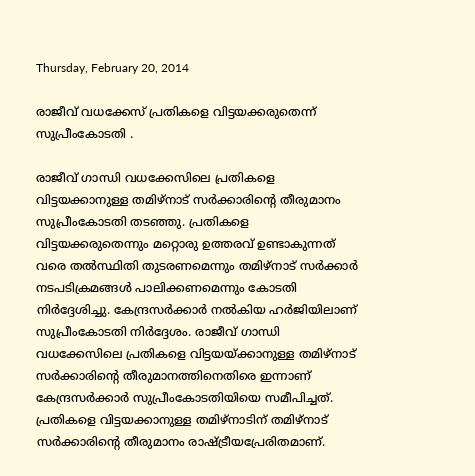Thursday, February 20, 2014

രാജീവ് വധക്കേസ് പ്രതികളെ വിട്ടയക്കരുതെന്ന് സുപ്രീംകോടതി .

രാജീവ് ഗാന്ധി വധക്കേസിലെ പ്രതികളെ വിട്ടയക്കാനുള്ള തമിഴ്‌നാട് സര്‍ക്കാരിന്റെ തീരുമാനം സുപ്രീംകോടതി തടഞ്ഞു. പ്രതികളെ വിട്ടയക്കരുതെന്നും മറ്റൊരു ഉത്തരവ് ഉണ്ടാകുന്നത് വരെ തല്‍സ്ഥിതി തുടരണമെന്നും തമിഴ്‌നാട് സര്‍ക്കാര്‍ നടപടിക്രമങ്ങള്‍ പാലിക്കണമെന്നും കോടതി നിര്‍ദ്ദേശിച്ചു. കേന്ദ്രസര്‍ക്കാര്‍ നല്‍കിയ ഹര്‍ജിയിലാണ് സുപ്രീംകോടതി നിര്‍ദ്ദേശം. രാജീവ് ഗാന്ധി വധക്കേസിലെ പ്രതികളെ വിട്ടയയ്ക്കാനുള്ള തമിഴ്‌നാട് സര്‍ക്കാരിന്റെ തീരുമാനത്തിനെതിരെ ഇന്നാണ്  കേന്ദ്രസര്‍ക്കാര്‍ സുപ്രീംകോടതിയിയെ സമീപിച്ചത്.  പ്രതികളെ വിട്ടയക്കാനുള്ള തമിഴ്‌നാടിന് തമിഴ്‌നാട് സര്‍ക്കാരിന്റെ തീരുമാനം രാഷ്ട്രീയപ്രേരിതമാണ്.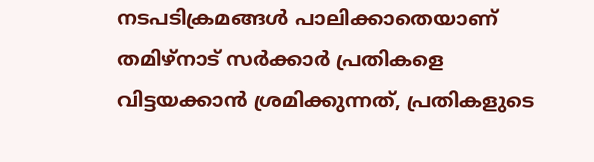നടപടിക്രമങ്ങള്‍ പാലിക്കാതെയാണ് തമിഴ്‌നാട് സര്‍ക്കാര്‍ പ്രതികളെ വിട്ടയക്കാന്‍ ശ്രമിക്കുന്നത്, പ്രതികളുടെ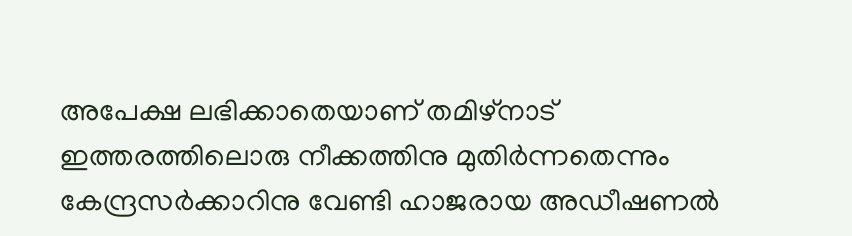അപേക്ഷ ലഭിക്കാതെയാണ് തമിഴ്‌നാട് ഇത്തരത്തിലൊരു നീക്കത്തിനു മുതിര്‍ന്നതെന്നും കേന്ദ്രസര്‍ക്കാറിനു വേണ്ടി ഹാജരായ അഡീഷണല്‍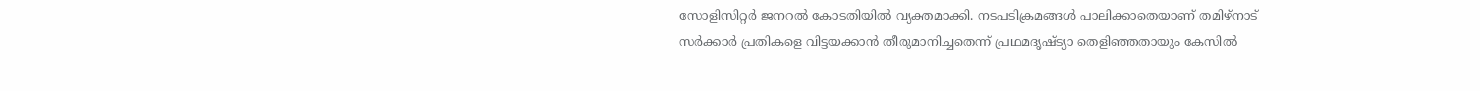സോളിസിറ്റര്‍ ജനറല്‍ കോടതിയില്‍ വ്യക്തമാക്കി. നടപടിക്രമങ്ങള്‍ പാലിക്കാതെയാണ് തമിഴ്‌നാട് സര്‍ക്കാര്‍ പ്രതികളെ വിട്ടയക്കാന്‍ തീരുമാനിച്ചതെന്ന് പ്രഥമദൃഷ്ട്യാ തെളിഞ്ഞതായും കേസില്‍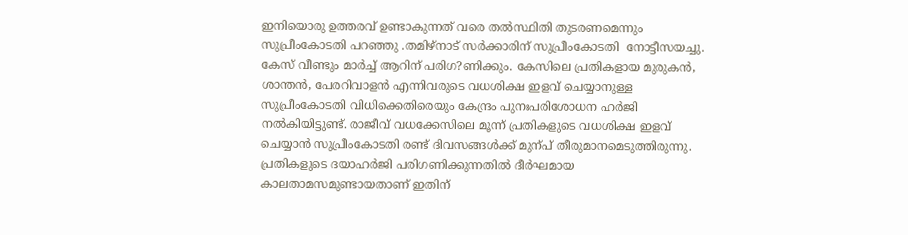ഇനിയൊരു ഉത്തരവ് ഉണ്ടാകുന്നത് വരെ തല്‍സ്ഥിതി തുടരണമെന്നും സുപ്രീംകോടതി പറഞ്ഞു .തമിഴ്‌നാട് സര്‍ക്കാരിന് സുപ്രീംകോടതി  നോട്ടീസയച്ചു. കേസ് വീണ്ടും മാര്‍ച്ച് ആറിന് പരിഗ?ണിക്കും. കേസിലെ പ്രതികളായ മുരുകന്‍, ശാന്തന്‍, പേരറിവാളന്‍ എന്നിവരുടെ വധശിക്ഷ ഇളവ് ചെയ്യാനുള്ള സുപ്രീംകോടതി വിധിക്കെതിരെയും കേന്ദ്രം പുനഃപരിശോധന ഹര്‍ജി നല്‍കിയിട്ടുണ്ട്. രാജീവ് വധക്കേസിലെ മൂന്ന് പ്രതികളുടെ വധശിക്ഷ ഇളവ് ചെയ്യാന്‍ സുപ്രീംകോടതി രണ്ട് ദിവസങ്ങള്‍ക്ക് മുന്പ് തീരുമാനമെടുത്തിരുന്നു. പ്രതികളുടെ ദയാഹര്‍ജി പരിഗണിക്കുന്നതില്‍ ദീര്‍ഘമായ കാലതാമസമുണ്ടായതാണ് ഇതിന്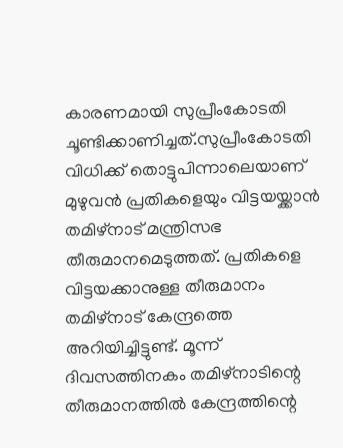കാരണമായി സുപ്രീംകോടതി ചൂണ്ടിക്കാണിച്ചത്.സുപ്രീംകോടതി വിധിക്ക് തൊട്ടുപിന്നാലെയാണ് മുഴുവന്‍ പ്രതികളെയും വിട്ടയയ്ക്കാന്‍ തമിഴ്‌നാട് മന്ത്രിസഭ  തീരുമാനമെടുത്തത്. പ്രതികളെ വിട്ടയക്കാനുള്ള തീരുമാനം തമിഴ്‌നാട് കേന്ദ്രത്തെ അറിയിച്ചിട്ടുണ്ട്. മൂന്ന് ദിവസത്തിനകം തമിഴ്‌നാടിന്റെ തീരുമാനത്തില്‍ കേന്ദ്രത്തിന്റെ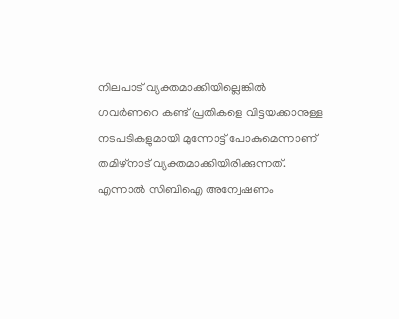നിലപാട് വ്യക്തമാക്കിയില്ലെങ്കില്‍ ഗവര്‍ണറെ കണ്ട് പ്രതികളെ വിട്ടയക്കാനുള്ള നടപടികളുമായി മുന്നോട്ട് പോകുമെന്നാണ് തമിഴ്‌നാട് വ്യക്തമാക്കിയിരിക്കുന്നത്. എന്നാല്‍ സിബിഐ അന്വേഷണം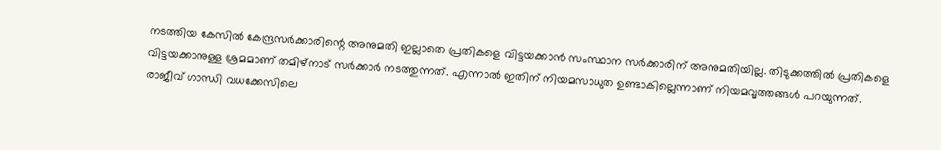നടത്തിയ കേസില്‍ കേന്ദ്രസര്‍ക്കാരിന്റെ അനുമതി ഇല്ലാതെ പ്രതികളെ വിട്ടയക്കാന്‍ സംസ്ഥാന സര്‍ക്കാരിന് അനുമതിയില്ല. തിടുക്കത്തില്‍ പ്രതികളെ വിട്ടയക്കാനുള്ള ശ്രമമാണ് തമിഴ്‌നാട് സര്‍ക്കാര്‍ നടത്തുന്നത്. എന്നാല്‍ ഇതിന് നിയമസാധുത ഉണ്ടാകില്ലെന്നാണ് നിയമവൃത്തങ്ങള്‍ പറയുന്നത്. രാജീവ് ഗാന്ധി വധക്കേസിലെ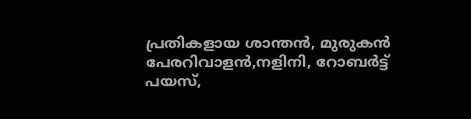പ്രതികളായ ശാന്തന്‍, മുരുകന്‍ പേരറിവാളന്‍,നളിനി, റോബര്‍ട്ട് പയസ്,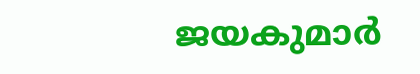ജയകുമാര്‍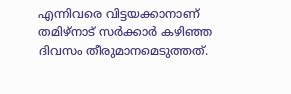എന്നിവരെ വിട്ടയക്കാനാണ് തമിഴ്‌നാട് സര്‍ക്കാര്‍ കഴിഞ്ഞ ദിവസം തീരുമാനമെടുത്തത്.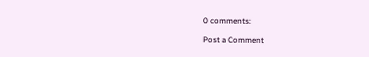0 comments:

Post a Comment